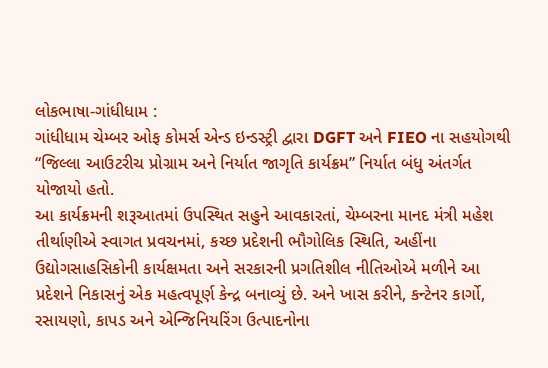લોકભાષા-ગાંધીધામ :
ગાંધીધામ ચેમ્બર ઓફ કોમર્સ એન્ડ ઇન્ડસ્ટ્રી દ્વારા DGFT અને FIEO ના સહયોગથી “જિલ્લા આઉટરીચ પ્રોગ્રામ અને નિર્યાત જાગૃતિ કાર્યક્રમ” નિર્યાત બંધુ અંતર્ગત યોજાયો હતો.
આ કાર્યક્રમની શરૂઆતમાં ઉપસ્થિત સહુને આવકારતાં, ચેમ્બરના માનદ મંત્રી મહેશ તીર્થાણીએ સ્વાગત પ્રવચનમાં, કચ્છ પ્રદેશની ભૌગોલિક સ્થિતિ, અહીંના ઉદ્યોગસાહસિકોની કાર્યક્ષમતા અને સરકારની પ્રગતિશીલ નીતિઓએ મળીને આ પ્રદેશને નિકાસનું એક મહત્વપૂર્ણ કેન્દ્ર બનાવ્યું છે. અને ખાસ કરીને, કન્ટેનર કાર્ગો, રસાયણો, કાપડ અને એન્જિનિયરિંગ ઉત્પાદનોના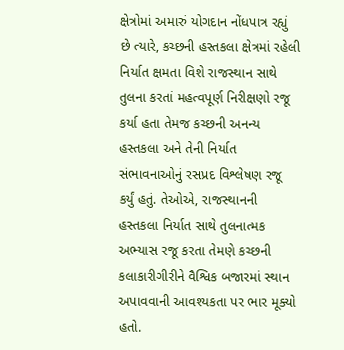ક્ષેત્રોમાં અમારું યોગદાન નોંધપાત્ર રહ્યું છે ત્યારે, કચ્છની હસ્તકલા ક્ષેત્રમાં રહેલી નિર્યાત ક્ષમતા વિશે રાજસ્થાન સાથે તુલના કરતાં મહત્વપૂર્ણ નિરીક્ષણો રજૂ કર્યા હતા તેમજ કચ્છની અનન્ય હસ્તકલા અને તેની નિર્યાત સંભાવનાઓનું રસપ્રદ વિશ્લેષણ રજૂ કર્યું હતું. તેઓએ, રાજસ્થાનની હસ્તકલા નિર્યાત સાથે તુલનાત્મક અભ્યાસ રજૂ કરતા તેમણે કચ્છની કલાકારીગીરીને વૈશ્વિક બજારમાં સ્થાન અપાવવાની આવશ્યકતા પર ભાર મૂક્યો હતો.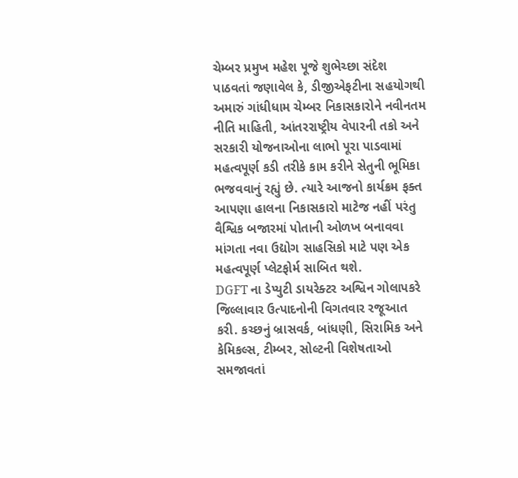ચેમ્બર પ્રમુખ મહેશ પૂજે શુભેચ્છા સંદેશ પાઠવતાં જણાવેલ કે, ડીજીએફટીના સહયોગથી અમારું ગાંધીધામ ચેમ્બર નિકાસકારોને નવીનતમ નીતિ માહિતી, આંતરરાષ્ટ્રીય વેપારની તકો અને સરકારી યોજનાઓના લાભો પૂરા પાડવામાં મહત્વપૂર્ણ કડી તરીકે કામ કરીને સેતુની ભૂમિકા ભજવવાનું રહ્યું છે. ત્યારે આજનો કાર્યક્રમ ફક્ત આપણા હાલના નિકાસકારો માટેજ નહીં પરંતુ વૈશ્વિક બજારમાં પોતાની ઓળખ બનાવવા માંગતા નવા ઉદ્યોગ સાહસિકો માટે પણ એક મહત્વપૂર્ણ પ્લેટફોર્મ સાબિત થશે.
DGFT ના ડેપ્યુટી ડાયરેક્ટર અશ્વિન ગોલાપકરે જિલ્લાવાર ઉત્પાદનોની વિગતવાર રજૂઆત કરી. કચ્છનું બ્રાસવર્ક, બાંધણી, સિરામિક અને કેમિકલ્સ, ટીમ્બર, સોલ્ટની વિશેષતાઓ સમજાવતાં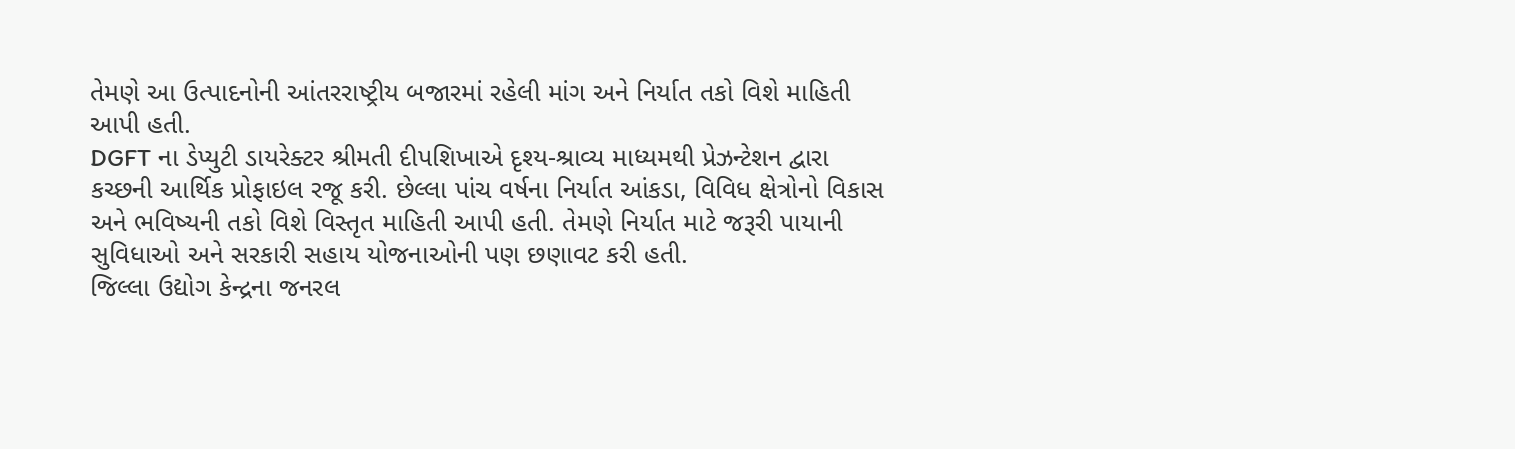તેમણે આ ઉત્પાદનોની આંતરરાષ્ટ્રીય બજારમાં રહેલી માંગ અને નિર્યાત તકો વિશે માહિતી આપી હતી.
DGFT ના ડેપ્યુટી ડાયરેક્ટર શ્રીમતી દીપશિખાએ દૃશ્ય-શ્રાવ્ય માધ્યમથી પ્રેઝન્ટેશન દ્વારા કચ્છની આર્થિક પ્રોફાઇલ રજૂ કરી. છેલ્લા પાંચ વર્ષના નિર્યાત આંકડા, વિવિધ ક્ષેત્રોનો વિકાસ અને ભવિષ્યની તકો વિશે વિસ્તૃત માહિતી આપી હતી. તેમણે નિર્યાત માટે જરૂરી પાયાની સુવિધાઓ અને સરકારી સહાય યોજનાઓની પણ છણાવટ કરી હતી.
જિલ્લા ઉદ્યોગ કેન્દ્રના જનરલ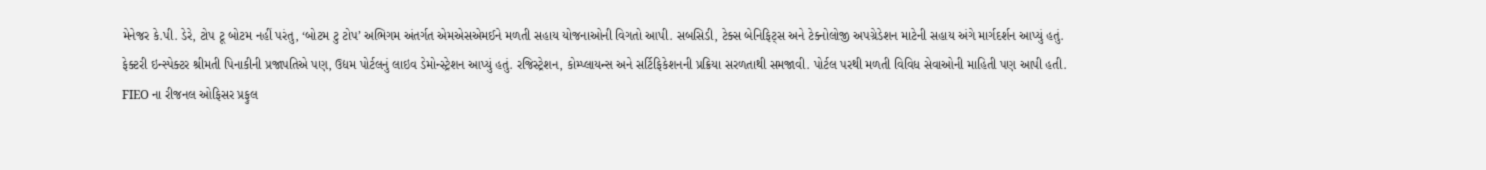મેનેજર કે.પી. ડેરે, ટોપ ટૂ બોટમ નહીં પરંતુ, ‘બોટમ ટુ ટોપ’ અભિગમ અંતર્ગત એમએસએમઈને મળતી સહાય યોજનાઓની વિગતો આપી. સબસિડી, ટેક્સ બેનિફિટ્સ અને ટેક્નોલોજી અપગ્રેડેશન માટેની સહાય અંગે માર્ગદર્શન આપ્યું હતું.
ફેક્ટરી ઇન્સ્પેક્ટર શ્રીમતી પિનાકીની પ્રજાપતિએ પણ, ઉદ્યમ પોર્ટલનું લાઇવ ડેમોન્સ્ટ્રેશન આપ્યું હતું. રજિસ્ટ્રેશન, કોમ્પ્લાયન્સ અને સર્ટિફિકેશનની પ્રક્રિયા સરળતાથી સમજાવી. પોર્ટલ પરથી મળતી વિવિધ સેવાઓની માહિતી પણ આપી હતી.
FIEO ના રીજનલ ઓફિસર પ્રફુલ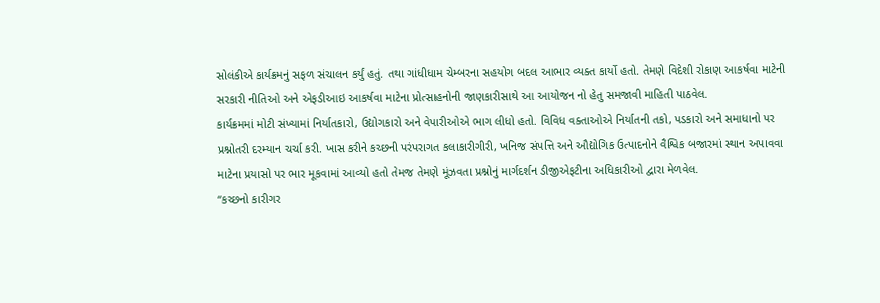સોલંકીએ કાર્યક્રમનું સફળ સંચાલન કર્યું હતું. તથા ગાંધીધામ ચેમ્બરના સહયોગ બદલ આભાર વ્યક્ત કાર્યો હતો. તેમણે વિદેશી રોકાણ આકર્ષવા માટેની સરકારી નીતિઓ અને એફડીઆઇ આકર્ષવા માટેના પ્રોત્સાહનોની જાણકારીસાથે આ આયોજન નો હેતુ સમજાવી માહિતી પાઠવેલ.
કાર્યક્રમમાં મોટી સંખ્યામાં નિર્યાતકારો, ઉદ્યોગકારો અને વેપારીઓએ ભાગ લીધો હતો. વિવિધ વક્તાઓએ નિર્યાતની તકો, પડકારો અને સમાધાનો પર પ્રશ્નોતરી દરમ્યાન ચર્ચા કરી. ખાસ કરીને કચ્છની પરંપરાગત કલાકારીગીરી, ખનિજ સંપત્તિ અને ઔદ્યોગિક ઉત્પાદનોને વૈશ્વિક બજારમાં સ્થાન અપાવવા માટેના પ્રયાસો પર ભાર મૂકવામાં આવ્યો હતો તેમજ તેમણે મૂંઝવતા પ્રશ્નોનું માર્ગદર્શન ડીજીએફટીના અધિકારીઓ દ્વારા મેળવેલ.
“કચ્છનો કારીગર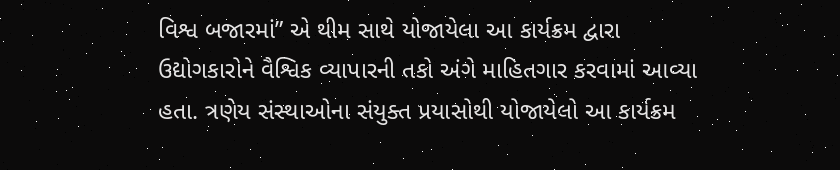વિશ્વ બજારમાં” એ થીમ સાથે યોજાયેલા આ કાર્યક્રમ દ્વારા ઉદ્યોગકારોને વૈશ્વિક વ્યાપારની તકો અંગે માહિતગાર કરવામાં આવ્યા હતા. ત્રણેય સંસ્થાઓના સંયુક્ત પ્રયાસોથી યોજાયેલો આ કાર્યક્રમ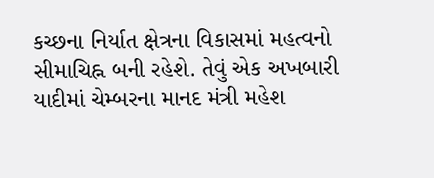કચ્છના નિર્યાત ક્ષેત્રના વિકાસમાં મહત્વનો સીમાચિહ્ન બની રહેશે. તેવું એક અખબારી યાદીમાં ચેમ્બરના માનદ મંત્રી મહેશ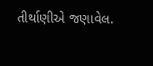તીર્થાણીએ જણાવેલ.